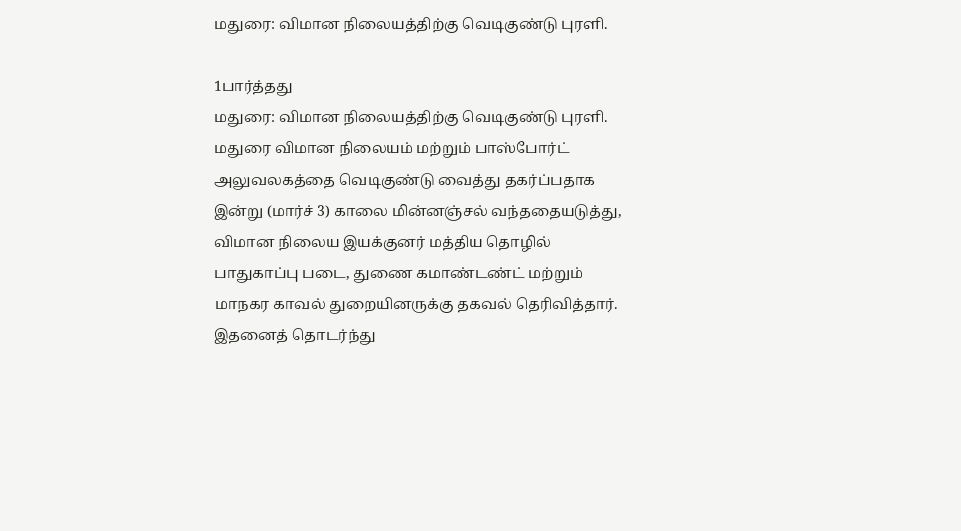மதுரை: விமான நிலையத்திற்கு வெடிகுண்டு புரளி.

1பார்த்தது
மதுரை: விமான நிலையத்திற்கு வெடிகுண்டு புரளி.
மதுரை விமான நிலையம் மற்றும் பாஸ்போர்ட் அலுவலகத்தை வெடிகுண்டு வைத்து தகர்ப்பதாக இன்று (மார்ச் 3) காலை மின்னஞ்சல் வந்ததையடுத்து, விமான நிலைய இயக்குனர் மத்திய தொழில் பாதுகாப்பு படை, துணை கமாண்டண்ட் மற்றும் மாநகர காவல் துறையினருக்கு தகவல் தெரிவித்தார். இதனைத் தொடர்ந்து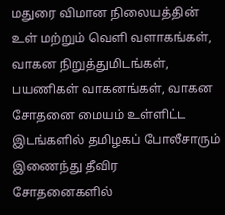மதுரை விமான நிலையத்தின் உள் மற்றும் வெளி வளாகங்கள், வாகன நிறுத்துமிடங்கள், பயணிகள் வாகனங்கள், வாகன சோதனை மையம் உள்ளிட்ட இடங்களில் தமிழகப் போலீசாரும் இணைந்து தீவிர சோதனைகளில்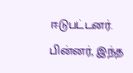ஈடுபட்டனர். பின்னர், இந்த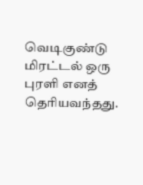வெடிகுண்டு மிரட்டல் ஒரு புரளி எனத் தெரியவந்தது.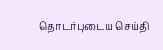தொடர்புடைய செய்தி